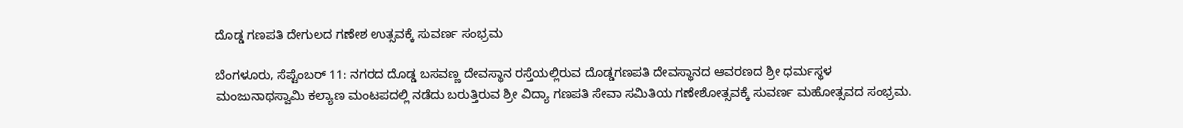ದೊಡ್ಡ ಗಣಪತಿ ದೇಗುಲದ ಗಣೇಶ ಉತ್ಸವಕ್ಕೆ ಸುವರ್ಣ ಸಂಭ್ರಮ

ಬೆಂಗಳೂರು, ಸೆಪ್ಟೆಂಬರ್ 11: ನಗರದ ದೊಡ್ಡ ಬಸವಣ್ಣ ದೇವಸ್ಥಾನ ರಸ್ತೆಯಲ್ಲಿರುವ ದೊಡ್ಡಗಣಪತಿ ದೇವಸ್ಥಾನದ ಆವರಣದ ಶ್ರೀ ಧರ್ಮಸ್ಥಳ ಮಂಜುನಾಥಸ್ವಾಮಿ ಕಲ್ಯಾಣ ಮಂಟಪದಲ್ಲಿ ನಡೆದು ಬರುತ್ತಿರುವ ಶ್ರೀ ವಿದ್ಯಾ ಗಣಪತಿ ಸೇವಾ ಸಮಿತಿಯ ಗಣೇಶೋತ್ಸವಕ್ಕೆ ಸುವರ್ಣ ಮಹೋತ್ಸವದ ಸಂಭ್ರಮ.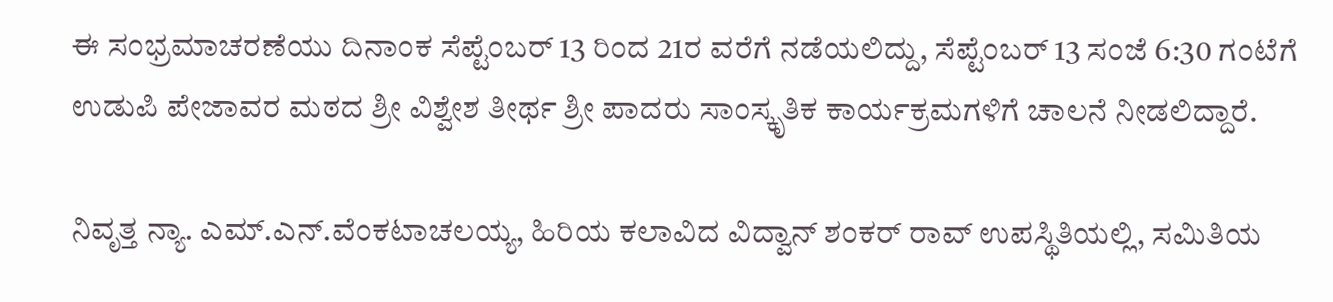ಈ ಸಂಭ್ರಮಾಚರಣೆಯು ದಿನಾಂಕ ಸೆಪ್ಟೆಂಬರ್ 13 ರಿಂದ 21ರ ವರೆಗೆ ನಡೆಯಲಿದ್ದು, ಸೆಪ್ಟೆಂಬರ್ 13 ಸಂಜೆ 6:30 ಗಂಟೆಗೆ ಉಡುಪಿ ಪೇಜಾವರ ಮಠದ ಶ್ರೀ ವಿಶ್ವೇಶ ತೀರ್ಥ ಶ್ರೀ ಪಾದರು ಸಾಂಸ್ಕೃತಿಕ ಕಾರ್ಯಕ್ರಮಗಳಿಗೆ ಚಾಲನೆ ನೀಡಲಿದ್ದಾರೆ.

ನಿವೃತ್ತ ನ್ಯಾ. ಎಮ್.ಎನ್.ವೆಂಕಟಾಚಲಯ್ಯ, ಹಿರಿಯ ಕಲಾವಿದ ವಿದ್ವಾನ್ ಶಂಕರ್ ರಾವ್ ಉಪಸ್ಥಿತಿಯಲ್ಲಿ, ಸಮಿತಿಯ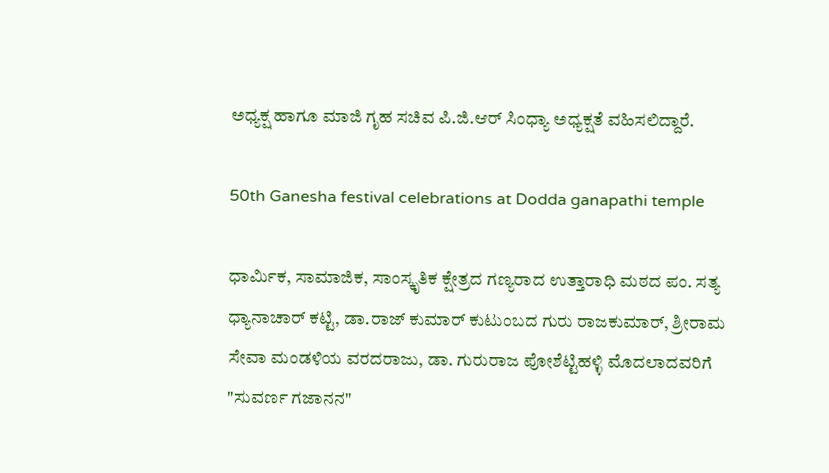ಅಧ್ಯಕ್ಷ ಹಾಗೂ ಮಾಜಿ ಗೃಹ ಸಚಿವ ಪಿ.ಜಿ.ಆರ್ ಸಿಂಧ್ಯಾ ಅಧ್ಯಕ್ಷತೆ ವಹಿಸಲಿದ್ದಾರೆ.

50th Ganesha festival celebrations at Dodda ganapathi temple

ಧಾರ್ಮಿಕ, ಸಾಮಾಜಿಕ, ಸಾಂಸ್ಕೃತಿಕ ಕ್ಷೇತ್ರದ ಗಣ್ಯರಾದ ಉತ್ತಾರಾಧಿ ಮಠದ ಪಂ. ಸತ್ಯ ಧ್ಯಾನಾಚಾರ್ ಕಟ್ಟಿ, ಡಾ.ರಾಜ್ ಕುಮಾರ್ ಕುಟುಂಬದ ಗುರು ರಾಜಕುಮಾರ್, ಶ್ರೀರಾಮ ಸೇವಾ ಮಂಡಳಿಯ ವರದರಾಜು, ಡಾ. ಗುರುರಾಜ ಪೋಶೆಟ್ಟಿಹಳ್ಳಿ ಮೊದಲಾದವರಿಗೆ "ಸುವರ್ಣ ಗಜಾನನ"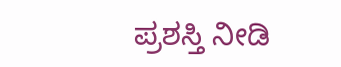ಪ್ರಶಸ್ತಿ ನೀಡಿ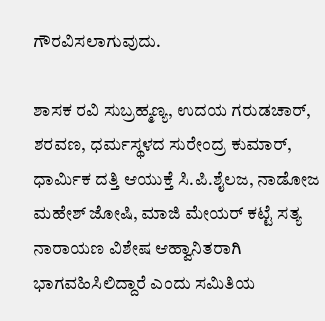ಗೌರವಿಸಲಾಗುವುದು.

ಶಾಸಕ ರವಿ ಸುಬ್ರಹ್ಮಣ್ಯ, ಉದಯ ಗರುಡಚಾರ್, ಶರವಣ, ಧರ್ಮಸ್ಥಳದ ಸುರೇಂದ್ರ ಕುಮಾರ್, ಧಾರ್ಮಿಕ ದತ್ತಿ ಆಯುಕ್ತೆ ಸಿ.ಪಿ.ಶೈಲಜ, ನಾಡೋಜ ಮಹೇಶ್ ಜೋಷಿ, ಮಾಜಿ ಮೇಯರ್ ಕಟ್ಟೆ ಸತ್ಯ ನಾರಾಯಣ ವಿಶೇಷ ಆಹ್ವಾನಿತರಾಗಿ ಭಾಗವಹಿಸಿಲಿದ್ದಾರೆ ಎಂದು ಸಮಿತಿಯ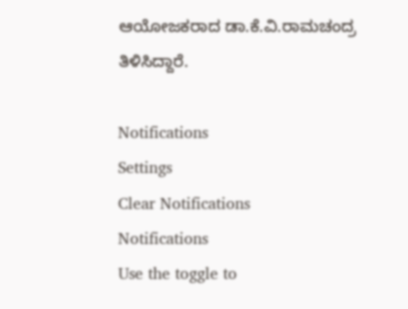ಆಯೋಜಕರಾದ ಡಾ.ಕೆ.ವಿ.ರಾಮಚಂದ್ರ ತಿಳಿಸಿದ್ದಾರೆ.

Notifications
Settings
Clear Notifications
Notifications
Use the toggle to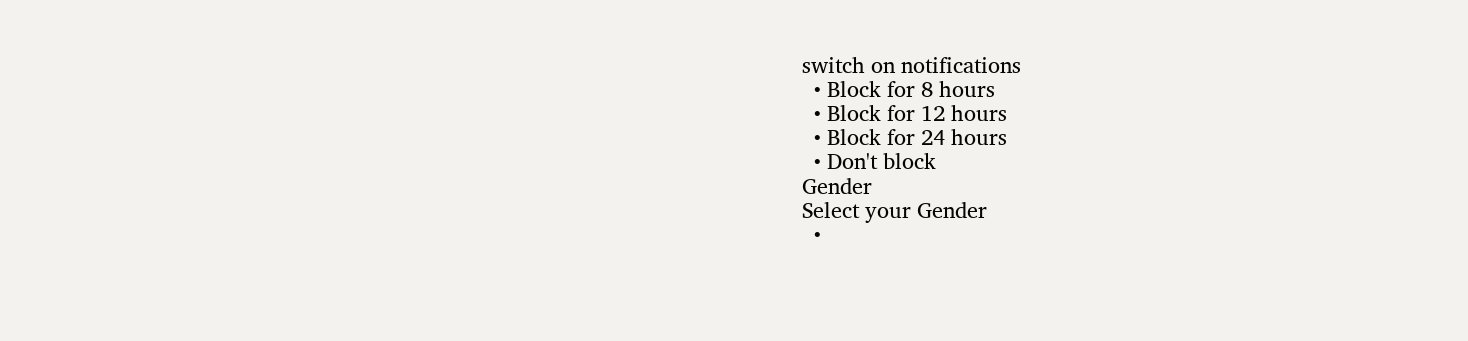switch on notifications
  • Block for 8 hours
  • Block for 12 hours
  • Block for 24 hours
  • Don't block
Gender
Select your Gender
  •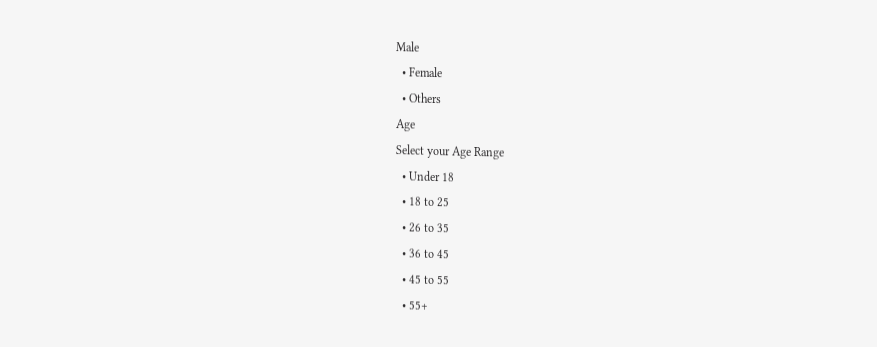Male
  • Female
  • Others
Age
Select your Age Range
  • Under 18
  • 18 to 25
  • 26 to 35
  • 36 to 45
  • 45 to 55
  • 55+